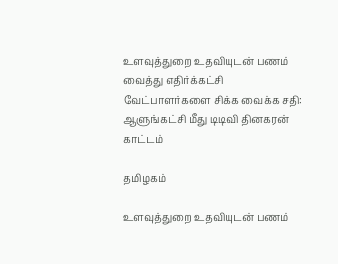உளவுத்துறை உதவியுடன் பணம் வைத்து எதிர்க்கட்சி வேட்பாளர்களை சிக்க வைக்க சதி: ஆளுங்கட்சி மீது டிடிவி தினகரன் காட்டம்

தமிழகம்

உளவுத்துறை உதவியுடன் பணம்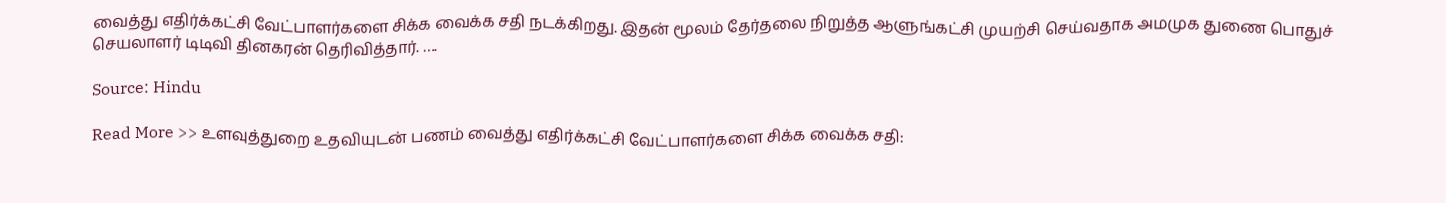வைத்து எதிர்க்கட்சி வேட்பாளர்களை சிக்க வைக்க சதி நடக்கிறது. இதன் மூலம் தேர்தலை நிறுத்த ஆளுங்கட்சி முயற்சி செய்வதாக அமமுக துணை பொதுச் செயலாளர் டிடிவி தினகரன் தெரிவித்தார். ….

Source: Hindu

Read More >> உளவுத்துறை உதவியுடன் பணம் வைத்து எதிர்க்கட்சி வேட்பாளர்களை சிக்க வைக்க சதி: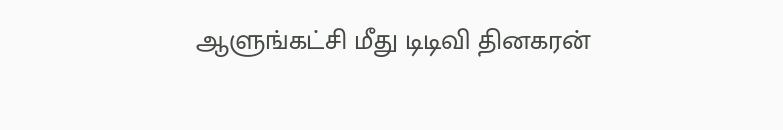ஆளுங்கட்சி மீது டிடிவி தினகரன்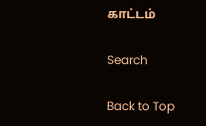காட்டம்

Search

Back to Top